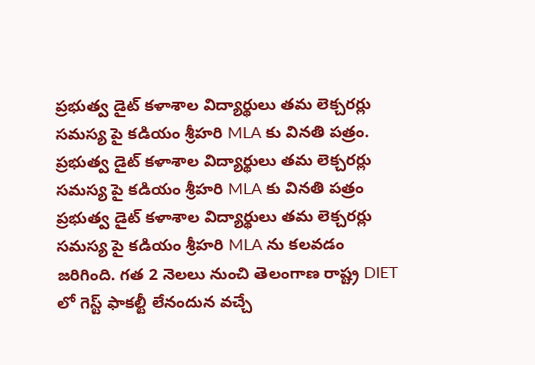ప్రభుత్వ డైట్ కళాశాల విద్యార్థులు తమ లెక్చరర్లు సమస్య పై కడియం శ్రీహరి MLA కు వినతి పత్రం.
ప్రభుత్వ డైట్ కళాశాల విద్యార్థులు తమ లెక్చరర్లు సమస్య పై కడియం శ్రీహరి MLA కు వినతి పత్రం
ప్రభుత్వ డైట్ కళాశాల విద్యార్థులు తమ లెక్చరర్లు సమస్య పై కడియం శ్రీహరి MLA ను కలవడం జరిగింది. గత 2 నెలలు నుంచి తెలంగాణ రాష్ట్ర DIET లో గెస్ట్ ఫాకల్టీ లేనందున వచ్చే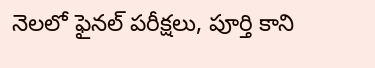నెలలో ఫైనల్ పరీక్షలు, పూర్తి కాని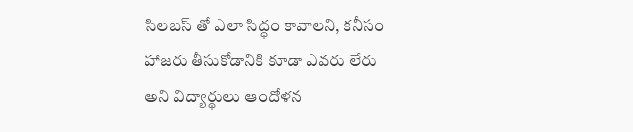సిలబస్ తో ఎలా సిద్ధం కావాలని, కనీసం హాజరు తీసుకోడానికి కూడా ఎవరు లేరు అని విద్యార్థులు ఆందోళన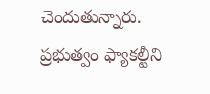చెందుతున్నారు.
ప్రభుత్వం ఫ్యాకల్టీని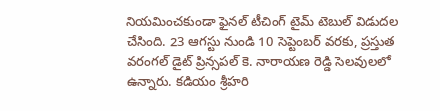నియమించకుండా ఫైనల్ టీచింగ్ టైమ్ టెబుల్ విడుదల చేసింది. 23 ఆగస్టు నుండి 10 సెప్టెంబర్ వరకు, ప్రస్తుత వరంగల్ డైట్ ప్రిన్సపల్ కె. నారాయణ రెడ్డి సెలవులలో ఉన్నారు. కడియం శ్రీహరి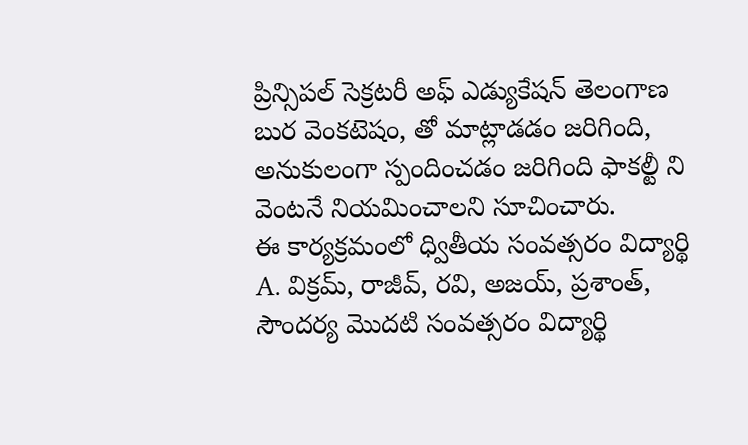ప్రిన్సిపల్ సెక్రటరీ అఫ్ ఎడ్యుకేషన్ తెలంగాణ బుర వెంకటెషం, తో మాట్లాడడం జరిగింది, అనుకులంగా స్పందించడం జరిగింది ఫాకల్టీ ని వెంటనే నియమించాలని సూచించారు.
ఈ కార్యక్రమంలో ధ్వితీయ సంవత్సరం విద్యార్థి A. విక్రమ్, రాజీవ్, రవి, అజయ్, ప్రశాంత్, సౌందర్య మొదటి సంవత్సరం విద్యార్థి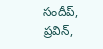సందీప్, ప్రవిన్,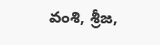వంశి, శ్రీజ,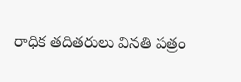రాధిక తదితరులు వినతి పత్రం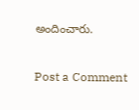అందించారు.

Post a Comment